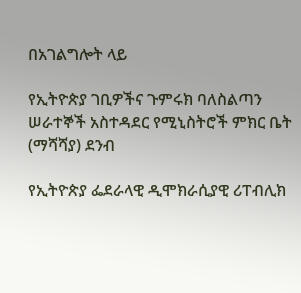በአገልግሎት ላይ

የኢትዮጵያ ገቢዎችና ጉምሩክ ባለስልጣን ሠራተኞች አስተዳደር የሚኒስትሮች ምክር ቤት (ማሻሻያ) ደንብ

የኢትዮጵያ ፌደራላዊ ዲሞክራሲያዊ ሪፐብሊክ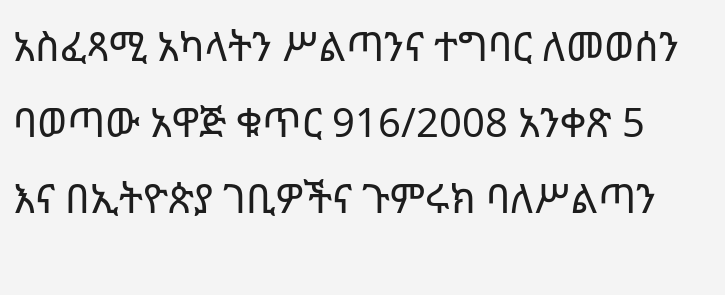አስፈጻሚ አካላትን ሥልጣንና ተግባር ለመወሰን ባወጣው አዋጅ ቁጥር 916/2008 አንቀጽ 5 እና በኢትዮጵያ ገቢዎችና ጉምሩክ ባለሥልጣን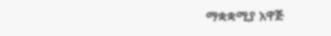ማቋቋሚያ አዋጅ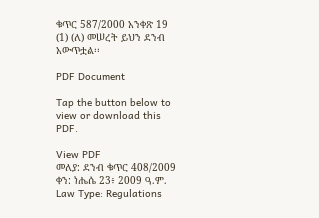ቁጥር 587/2000 አንቀጽ 19 (1) (ለ) መሠረት ይህን ደንብ አውጥቷል፡፡

PDF Document

Tap the button below to view or download this PDF.

View PDF
መለያ: ደንብ ቁጥር 408/2009
ቀን: ነሔሴ 23፥ 2009 ዓ.ም.
Law Type: Regulations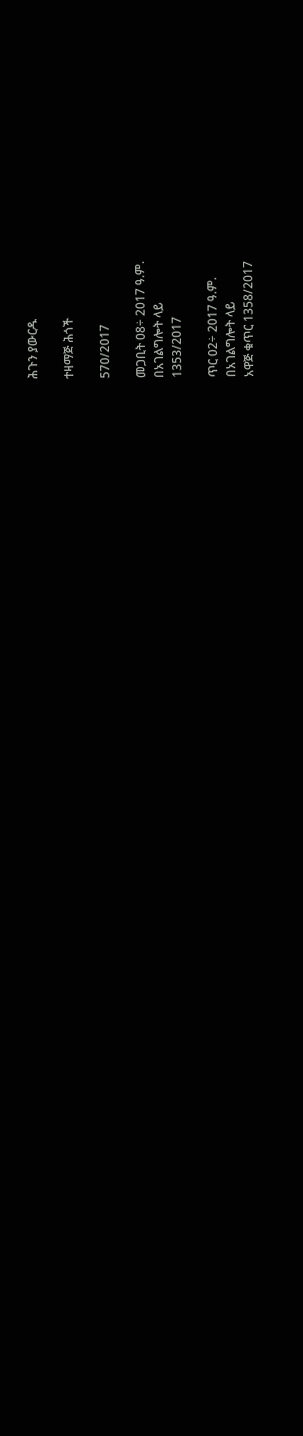ሕጉን ያውርዱ

ተዛማጅ ሕጎች

570/2017

መጋቢት 08÷ 2017 ዓ.ም.
በአገልግሎት ላይ
1353/2017

ጥር 02÷ 2017 ዓ.ም.
በአገልግሎት ላይ
አዋጅ ቁጥር 1358/2017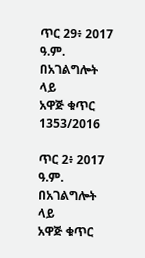ጥር 29፥ 2017 ዓ.ም.
በአገልግሎት ላይ
አዋጅ ቁጥር 1353/2016

ጥር 2፥ 2017 ዓ.ም.
በአገልግሎት ላይ
አዋጅ ቁጥር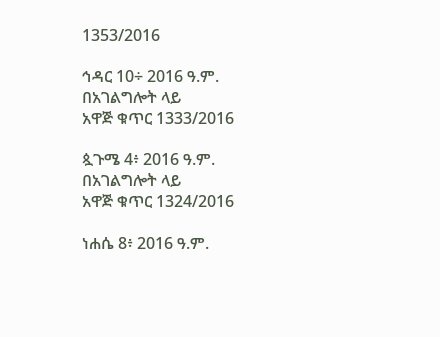1353/2016

ኅዳር 10÷ 2016 ዓ.ም.
በአገልግሎት ላይ
አዋጅ ቁጥር 1333/2016

ጷጉሜ 4፥ 2016 ዓ.ም.
በአገልግሎት ላይ
አዋጅ ቁጥር 1324/2016

ነሐሴ 8፥ 2016 ዓ.ም.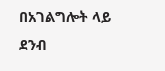በአገልግሎት ላይ
ደንብ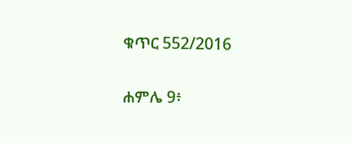ቁጥር 552/2016

ሐምሌ 9፥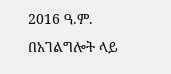2016 ዓ.ም.
በአገልግሎት ላይ